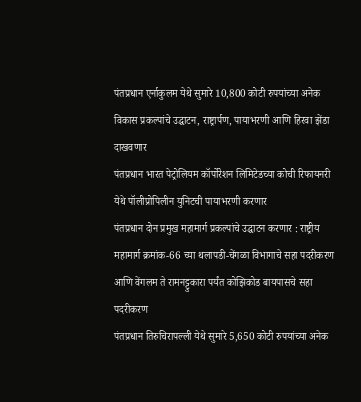पंतप्रधान एर्नाकुलम येथे सुमारे 10,800 कोटी रुपयांच्या अनेक विकास प्रकल्पांचे उद्घाटन, राष्ट्रार्पण, पायाभरणी आणि हिरवा झेंडा दाखवणार
पंतप्रधान भारत पेट्रोलियम कॉर्पोरेशन लिमिटेडच्या कोची रिफायनरी येथे पॉलीप्रोपिलीन युनिटची पायाभरणी करणार
पंतप्रधान दोन प्रमुख महामार्ग प्रकल्पांचे उद्घाटन करणार : राष्ट्रीय महामार्ग क्रमांक-66 च्या थलापडी-चेंगळा विभागाचे सहा पदरीकरण आणि वेंगलम ते रामनट्टुकारा पर्यंत कोझिकोड बायपासचे सहा पदरीकरण
पंतप्रधान तिरुचिरापल्ली येथे सुमारे 5,650 कोटी रुपयांच्या अनेक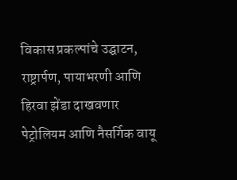विकास प्रकल्पांचे उद्घाटन, राष्ट्रार्पण, पायाभरणी आणि हिरवा झेंडा दाखवणार
पेट्रोलियम आणि नैसर्गिक वायू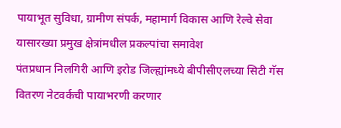पायाभूत सुविधा, ग्रामीण संपर्क, महामार्ग विकास आणि रेल्वे सेवा यासारख्या प्रमुख क्षेत्रांमधील प्रकल्पांचा समावेश
पंतप्रधान निलगिरी आणि इरोड जिल्ह्यांमध्ये बीपीसीएलच्या सिटी गॅस वितरण नेटवर्कची पायाभरणी करणार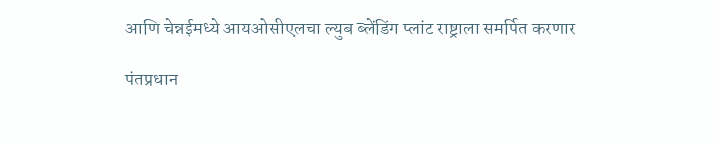आणि चेन्नईमध्ये आयओसीएलचा ल्युब ब्लेंडिंग प्लांट राष्ट्राला समर्पित करणार

पंतप्रधान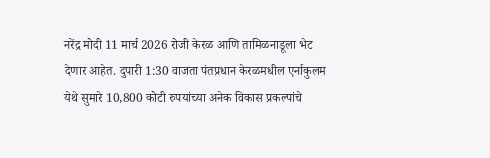नरेंद्र मोदी 11 मार्च 2026 रोजी केरळ आणि तामिळनाडूला भेट देणार आहेत. दुपारी 1:30 वाजता पंतप्रधान केरळमधील एर्नाकुलम येथे सुमारे 10,800 कोटी रुपयांच्या अनेक विकास प्रकल्पांचे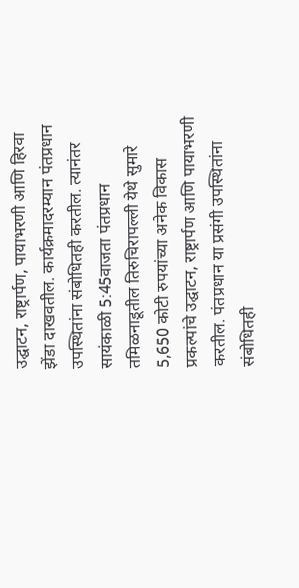उद्घाटन, राष्ट्रार्पण, पायाभरणी आणि हिरवा झेंडा दाखवतील. कार्यक्रमादरम्यान पंतप्रधान उपस्थितांना संबोधितही करतील. त्यानंतर सायंकाळी 5:45वाजता पंतप्रधान तमिळनाडूतील तिरुचिरापल्ली येथे सुमारे 5,650 कोटी रुपयांच्या अनेक विकास प्रकल्पांचे उद्घाटन, राष्ट्रार्पण आणि पायाभरणी करतील. पंतप्रधान या प्रसंगी उपस्थितांना संबोधितही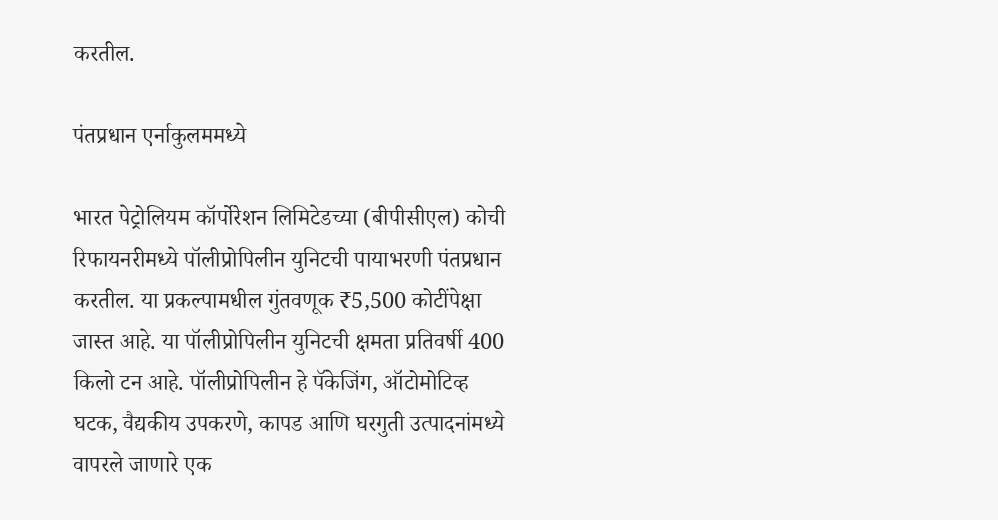करतील.

पंतप्रधान एर्नाकुलममध्ये

भारत पेट्रोलियम कॉर्पोरेशन लिमिटेडच्या (बीपीसीएल) कोची रिफायनरीमध्ये पॉलीप्रोपिलीन युनिटची पायाभरणी पंतप्रधान करतील. या प्रकल्पामधील गुंतवणूक ₹5,500 कोटींपेक्षा जास्त आहे. या पॉलीप्रोपिलीन युनिटची क्षमता प्रतिवर्षी 400 किलो टन आहे. पॉलीप्रोपिलीन हे पॅकेजिंग, ऑटोमोटिव्ह घटक, वैद्यकीय उपकरणे, कापड आणि घरगुती उत्पादनांमध्ये वापरले जाणारे एक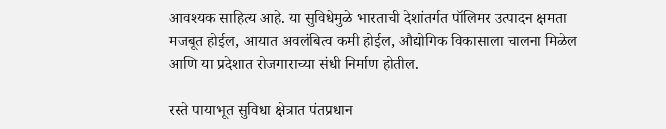आवश्यक साहित्य आहे. या सुविधेमुळे भारताची देशांतर्गत पॉलिमर उत्पादन क्षमता मजबूत होईल, आयात अवलंबित्व कमी होईल, औद्योगिक विकासाला चालना मिळेल आणि या प्रदेशात रोजगाराच्या संधी निर्माण होतील.

रस्ते पायाभूत सुविधा क्षेत्रात पंतप्रधान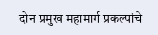दोन प्रमुख महामार्ग प्रकल्पांचे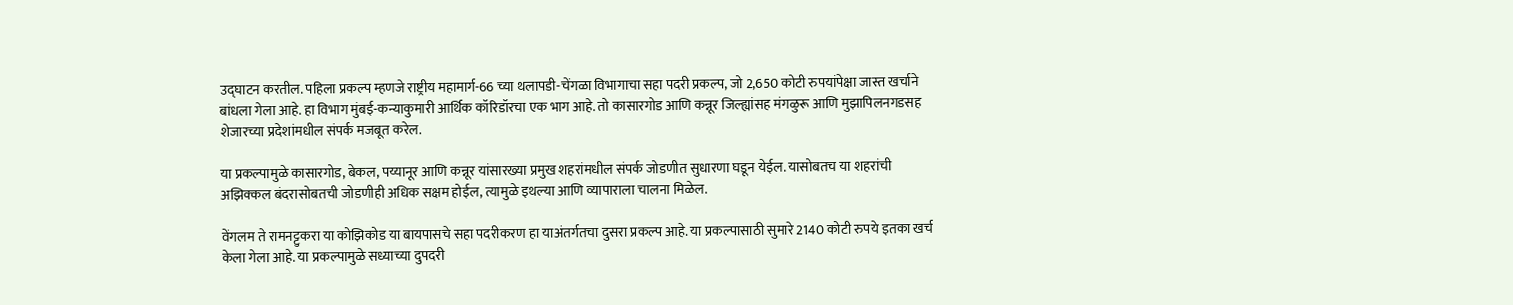उद्घाटन करतील. पहिला प्रकल्प म्हणजे राष्ट्रीय महामार्ग-66 च्या थलापडी-चेंगळा विभागाचा सहा पदरी प्रकल्प, जो 2,650 कोटी रुपयांपेक्षा जास्त खर्चाने बांधला गेला आहे. हा विभाग मुंबई-कन्याकुमारी आर्थिक कॉरिडॉरचा एक भाग आहे. तो कासारगोड आणि कन्नूर जिल्ह्यांसह मंगळुरू आणि मुझापिलनगडसह शेजारच्या प्रदेशांमधील संपर्क मजबूत करेल.

या प्रकल्पामुळे कासारगोड, बेकल, पय्यानूर आणि कन्नूर यांसारख्या प्रमुख शहरांमधील संपर्क जोडणीत सुधारणा घडून येईल. यासोबतच या शहरांची अझिक्कल बंदरासोबतची जोडणीही अधिक सक्षम होईल, त्यामुळे इथल्या आणि व्यापाराला चालना मिळेल.

वेंगलम ते रामनट्टुकरा या कोझिकोड या बायपासचे सहा पदरीकरण हा याअंतर्गतचा दुसरा प्रकल्प आहे. या प्रकल्पासाठी सुमारे 2140 कोटी रुपये इतका खर्च केला गेला आहे. या प्रकल्पामुळे सध्याच्या दुपदरी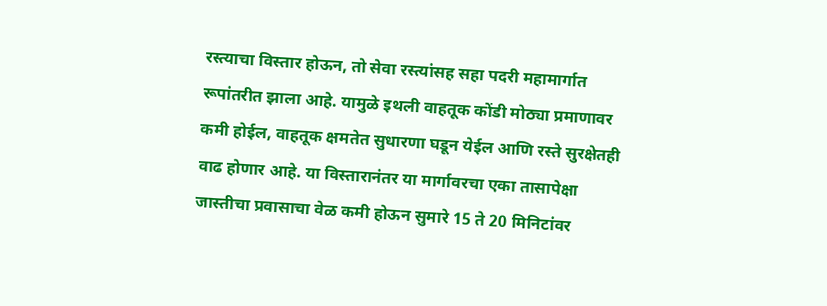रस्त्याचा विस्तार होऊन, तो सेवा रस्त्यांसह सहा पदरी महामार्गात रूपांतरीत झाला आहे. यामुळे इथली वाहतूक कोंडी मोठ्या प्रमाणावर कमी होईल, वाहतूक क्षमतेत सुधारणा घडून येईल आणि रस्ते सुरक्षेतही वाढ होणार आहे. या विस्तारानंतर या मार्गावरचा एका तासापेक्षा जास्तीचा प्रवासाचा वेळ कमी होऊन सुमारे 15 ते 20 मिनिटांवर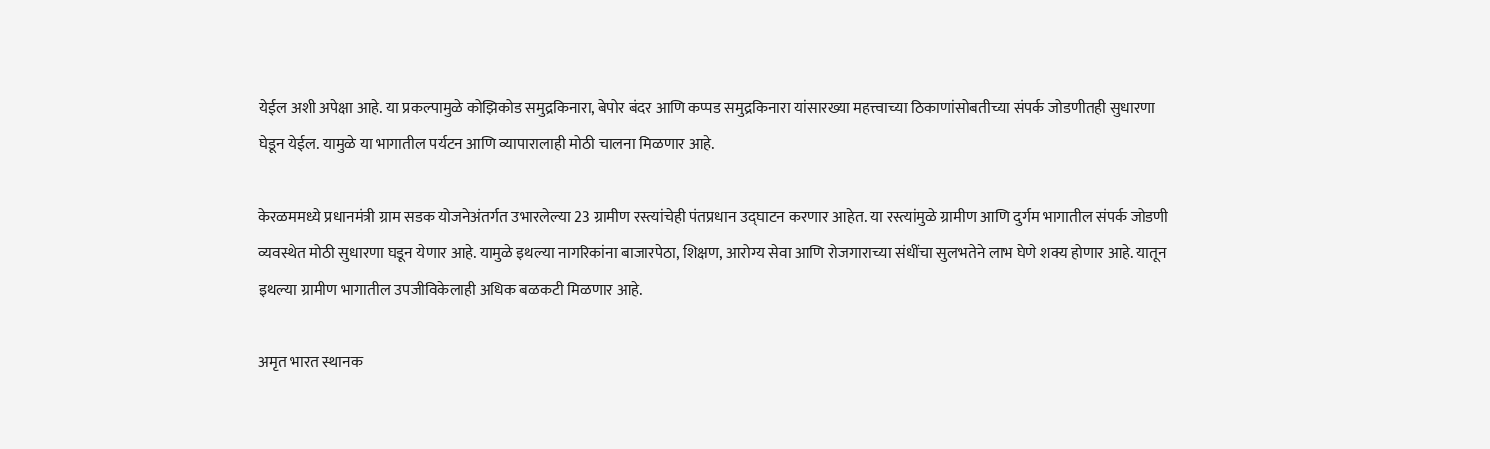येईल अशी अपेक्षा आहे. या प्रकल्पामुळे कोझिकोड समुद्रकिनारा, बेपोर बंदर आणि कप्पड समुद्रकिनारा यांसारख्या महत्त्वाच्या ठिकाणांसोबतीच्या संपर्क जोडणीतही सुधारणा घेडून येईल. यामुळे या भागातील पर्यटन आणि व्यापारालाही मोठी चालना मिळणार आहे.

केरळममध्ये प्रधानमंत्री ग्राम सडक योजनेअंतर्गत उभारलेल्या 23 ग्रामीण रस्त्यांचेही पंतप्रधान उद्घाटन करणार आहेत. या रस्त्यांमुळे ग्रामीण आणि दुर्गम भागातील संपर्क जोडणी व्यवस्थेत मोठी सुधारणा घडून येणार आहे. यामुळे इथल्या नागरिकांना बाजारपेठा, शिक्षण, आरोग्य सेवा आणि रोजगाराच्या संधींचा सुलभतेने लाभ घेणे शक्य होणार आहे. यातून इथल्या ग्रामीण भागातील उपजीविकेलाही अधिक बळकटी मिळणार आहे.

अमृत भारत स्थानक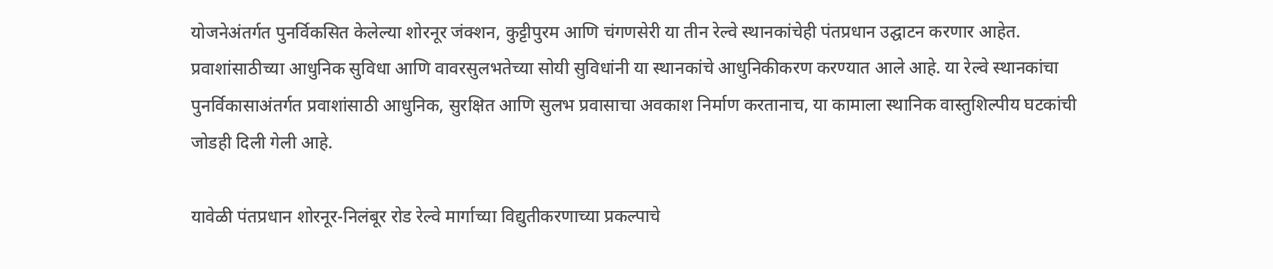योजनेअंतर्गत पुनर्विकसित केलेल्या शोरनूर जंक्शन, कुट्टीपुरम आणि चंगणसेरी या तीन रेल्वे स्थानकांचेही पंतप्रधान उद्घाटन करणार आहेत. प्रवाशांसाठीच्या आधुनिक सुविधा आणि वावरसुलभतेच्या सोयी सुविधांनी या स्थानकांचे आधुनिकीकरण करण्यात आले आहे. या रेल्वे स्थानकांचा पुनर्विकासाअंतर्गत प्रवाशांसाठी आधुनिक, सुरक्षित आणि सुलभ प्रवासाचा अवकाश निर्माण करतानाच, या कामाला स्थानिक वास्तुशिल्पीय घटकांची जोडही दिली गेली आहे.

यावेळी पंतप्रधान शोरनूर-निलंबूर रोड रेल्वे मार्गाच्या विद्युतीकरणाच्या प्रकल्पाचे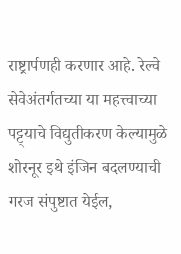राष्ट्रार्पणही करणार आहे. रेल्वे सेवेअंतर्गतच्या या महत्त्वाच्या पट्ट्याचे विद्युतीकरण केल्यामुळे शोरनूर इथे इंजिन बदलण्याची गरज संपुष्टात येईल,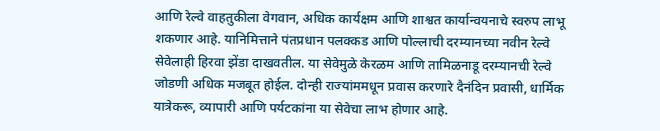आणि रेल्वे वाहतुकीला वेगवान, अधिक कार्यक्षम आणि शाश्वत कार्यान्वयनाचे स्वरुप लाभू शकणार आहे. यानिमित्ताने पंतप्रधान पलक्कड आणि पोल्लाची दरम्यानच्या नवीन रेल्वे सेवेलाही हिरवा झेंडा दाखवतील. या सेवेमुळे केरळम आणि तामिळनाडू दरम्यानची रेल्वे जोडणी अधिक मजबूत होईल. दोन्ही राज्यांममधून प्रवास करणारे दैनंदिन प्रवासी, धार्मिक यात्रेकरू, व्यापारी आणि पर्यटकांना या सेवेचा लाभ होणार आहे.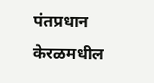पंतप्रधान केरळमधील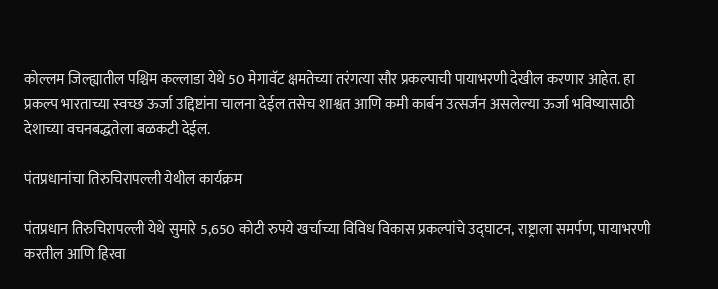कोल्लम जिल्ह्यातील पश्चिम कल्लाडा येथे 50 मेगावॅट क्षमतेच्या तरंगत्या सौर प्रकल्पाची पायाभरणी देखील करणार आहेत. हा प्रकल्प भारताच्या स्वच्छ ऊर्जा उद्दिष्टांना चालना देईल तसेच शाश्वत आणि कमी कार्बन उत्सर्जन असलेल्या ऊर्जा भविष्यासाठी देशाच्या वचनबद्धतेला बळकटी देईल.

पंतप्रधानांचा तिरुचिरापल्ली येथील कार्यक्रम

पंतप्रधान तिरुचिरापल्ली येथे सुमारे 5,650 कोटी रुपये खर्चाच्या विविध विकास प्रकल्पांचे उद्घाटन, राष्ट्राला समर्पण, पायाभरणी करतील आणि हिरवा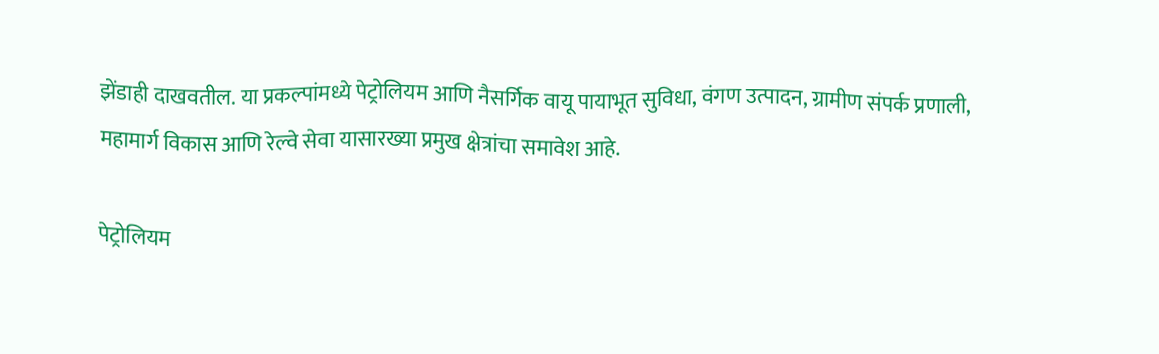झेंडाही दाखवतील. या प्रकल्पांमध्ये पेट्रोलियम आणि नैसर्गिक वायू पायाभूत सुविधा, वंगण उत्पादन, ग्रामीण संपर्क प्रणाली, महामार्ग विकास आणि रेल्वे सेवा यासारख्या प्रमुख क्षेत्रांचा समावेश आहे.

पेट्रोलियम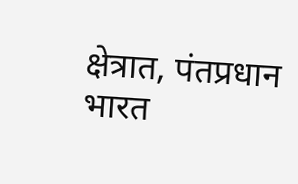क्षेत्रात, पंतप्रधान भारत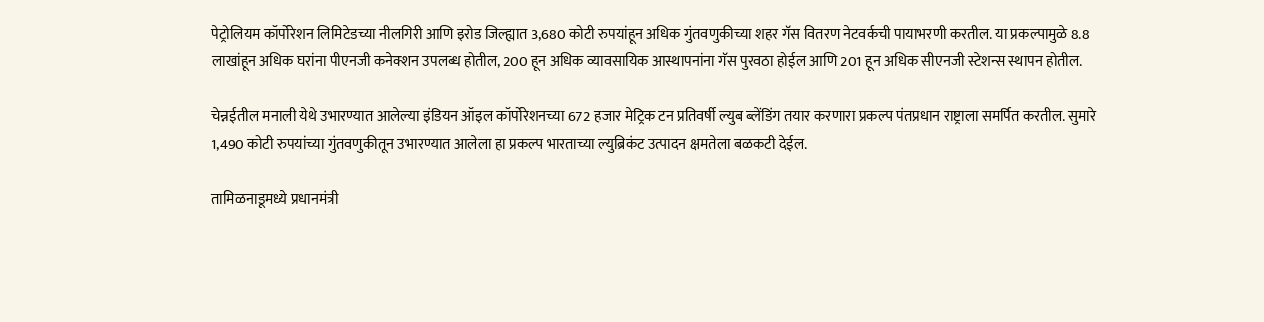पेट्रोलियम कॉर्पोरेशन लिमिटेडच्या नीलगिरी आणि इरोड जिल्ह्यात 3,680 कोटी रुपयांहून अधिक गुंतवणुकीच्या शहर गॅस वितरण नेटवर्कची पायाभरणी करतील. या प्रकल्पामुळे 8.8 लाखांहून अधिक घरांना पीएनजी कनेक्शन उपलब्ध होतील, 200 हून अधिक व्यावसायिक आस्थापनांना गॅस पुरवठा होईल आणि 201 हून अधिक सीएनजी स्टेशन्स स्थापन होतील.

चेन्नईतील मनाली येथे उभारण्यात आलेल्या इंडियन ऑइल कॉर्पोरेशनच्या 672 हजार मेट्रिक टन प्रतिवर्षी ल्युब ब्लेंडिंग तयार करणारा प्रकल्प पंतप्रधान राष्ट्राला समर्पित करतील. सुमारे 1,490 कोटी रुपयांच्या गुंतवणुकीतून उभारण्यात आलेला हा प्रकल्प भारताच्या ल्युब्रिकंट उत्पादन क्षमतेला बळकटी देईल.

तामिळनाडूमध्ये प्रधानमंत्री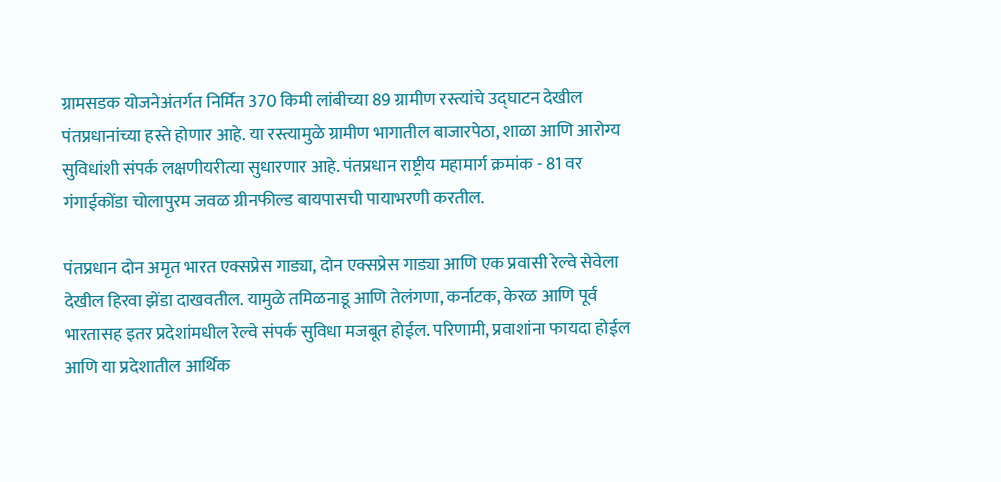ग्रामसडक योजनेअंतर्गत निर्मित 370 किमी लांबीच्या 89 ग्रामीण रस्त्यांचे उद्घाटन देखील पंतप्रधानांच्या हस्ते होणार आहे. या रस्त्यामुळे ग्रामीण भागातील बाजारपेठा, शाळा आणि आरोग्य सुविधांशी संपर्क लक्षणीयरीत्या सुधारणार आहे. पंतप्रधान राष्ट्रीय महामार्ग क्रमांक - 81 वर गंगाईकोंडा चोलापुरम जवळ ग्रीनफील्ड बायपासची पायाभरणी करतील.

पंतप्रधान दोन अमृत भारत एक्सप्रेस गाड्या, दोन एक्सप्रेस गाड्या आणि एक प्रवासी रेल्वे सेवेला देखील हिरवा झेंडा दाखवतील. यामुळे तमिळनाडू आणि तेलंगणा, कर्नाटक, केरळ आणि पूर्व भारतासह इतर प्रदेशांमधील रेल्वे संपर्क सुविधा मजबूत होईल. परिणामी, प्रवाशांना फायदा होईल आणि या प्रदेशातील आर्थिक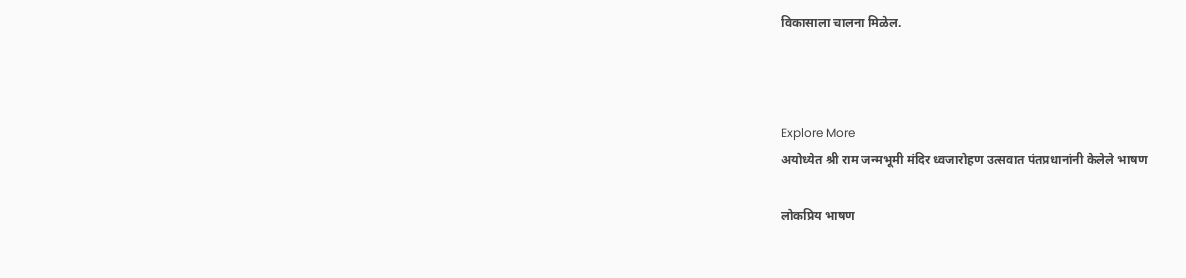विकासाला चालना मिळेल.



Explore More
अयोध्येत श्री राम जन्मभूमी मंदिर ध्वजारोहण उत्सवात पंतप्रधानांनी केलेले भाषण

लोकप्रिय भाषण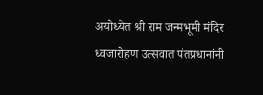अयोध्येत श्री राम जन्मभूमी मंदिर ध्वजारोहण उत्सवात पंतप्रधानांनी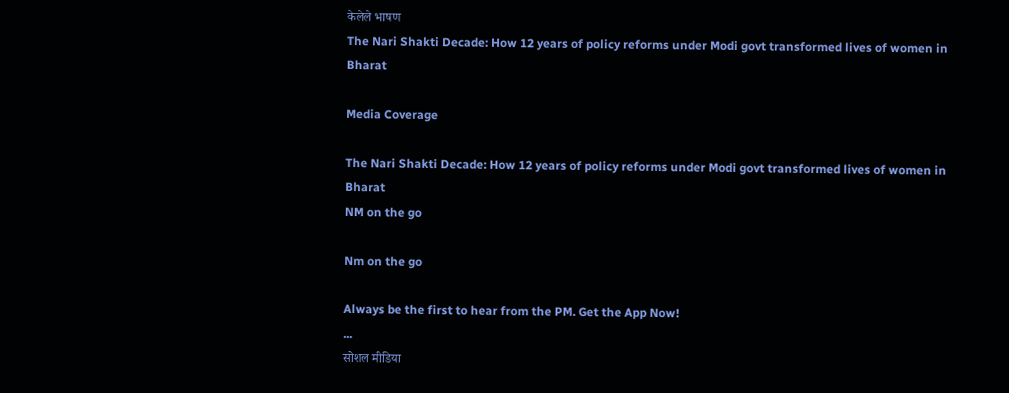केलेले भाषण
The Nari Shakti Decade: How 12 years of policy reforms under Modi govt transformed lives of women in Bharat

Media Coverage

The Nari Shakti Decade: How 12 years of policy reforms under Modi govt transformed lives of women in Bharat
NM on the go

Nm on the go

Always be the first to hear from the PM. Get the App Now!
...
सोशल मीडिया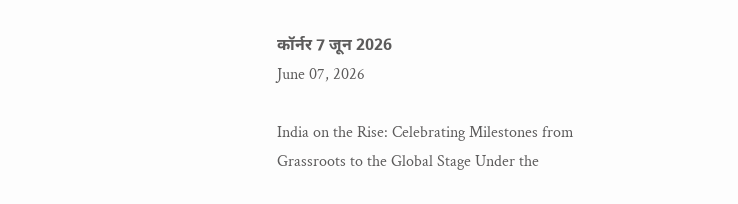कॉर्नर 7 जून 2026
June 07, 2026

India on the Rise: Celebrating Milestones from Grassroots to the Global Stage Under the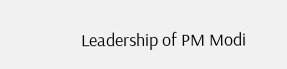Leadership of PM Modi